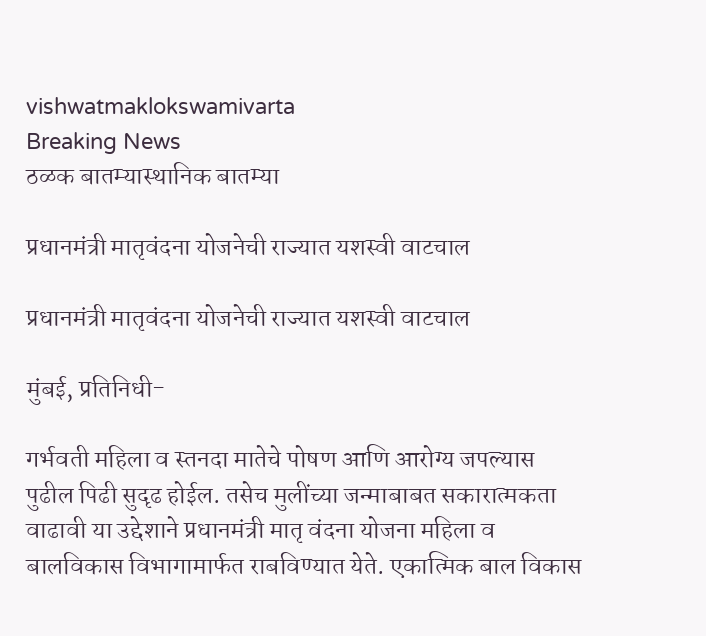vishwatmaklokswamivarta
Breaking News
ठळक बातम्यास्थानिक बातम्या

प्रधानमंत्री मातृवंदना योजनेची राज्यात यशस्वी वाटचाल

प्रधानमंत्री मातृवंदना योजनेची राज्यात यशस्वी वाटचाल

मुंबई, प्रतिनिधी-

गर्भवती महिला व स्तनदा मातेचे पोषण आणि आरोग्य जपल्यास पुढील पिढी सुदृढ होईल. तसेच मुलींच्या जन्माबाबत सकारात्मकता वाढावी या उद्देशाने प्रधानमंत्री मातृ वंदना योजना महिला व बालविकास विभागामार्फत राबविण्यात येते. एकात्मिक बाल विकास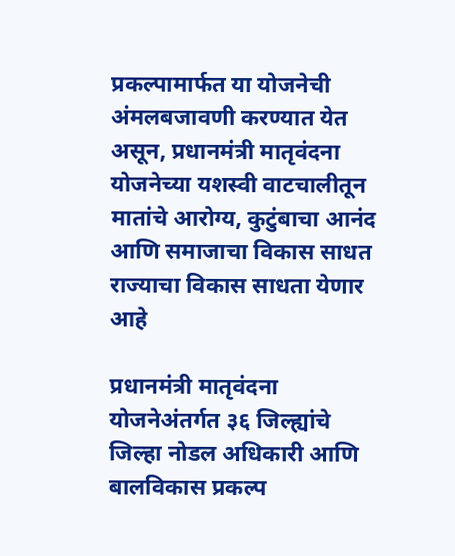प्रकल्पामार्फत या योजनेची अंमलबजावणी करण्यात येत असून, प्रधानमंत्री मातृवंदना योजनेच्या यशस्वी वाटचालीतून मातांचे आरोग्य, कुटुंबाचा आनंद आणि समाजाचा विकास साधत राज्याचा विकास साधता येणार आहे

प्रधानमंत्री मातृवंदना योजनेअंतर्गत ३६ जिल्ह्यांचे जिल्हा नोडल अधिकारी आणि बालविकास प्रकल्प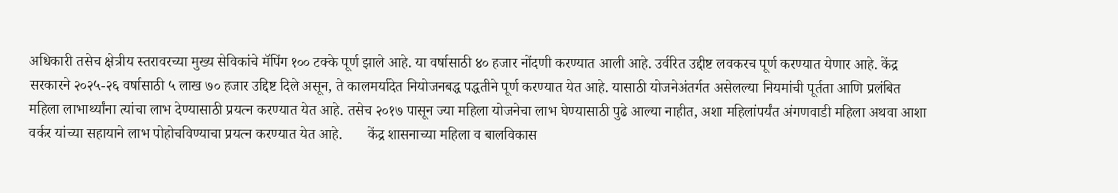अधिकारी तसेच क्षेत्रीय स्तरावरच्या मुख्य सेविकांचे मॅपिंग १०० टक्के पूर्ण झाले आहे. या वर्षासाठी ४० हजार नोंदणी करण्यात आली आहे. उर्वरित उद्दीष्ट लवकरच पूर्ण करण्यात येणार आहे. केंद्र सरकारने २०२५-२६ वर्षासाठी ५ लाख ७० हजार उद्दिष्ट दिले असून, ते कालमर्यादेत नियोजनबद्ध पद्धतीने पूर्ण करण्यात येत आहे. यासाठी योजनेअंतर्गत असेलल्या नियमांची पूर्तता आणि प्रलंबित महिला लाभार्थ्यांना त्यांचा लाभ देण्यासाठी प्रयत्न करण्यात येत आहे. तसेच २०१७ पासून ज्या महिला योजनेचा लाभ घेण्यासाठी पुढे आल्या नाहीत, अशा महिलांपर्यंत अंगणवाडी महिला अथवा आशा वर्कर यांच्या सहायाने लाभ पोहोचविण्याचा प्रयत्न करण्यात येत आहे.       केंद्र शासनाच्या महिला व बालविकास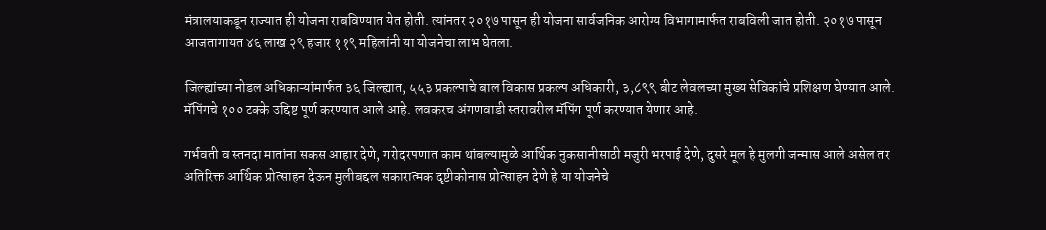मंत्रालयाकडून राज्यात ही योजना राबविण्यात येत होती. त्यांनतर २०१७ पासून ही योजना सार्वजनिक आरोग्य विभागामार्फत राबविली जात होती. २०१७ पासून आजतागायत ४६ लाख २९ हजार ११९ महिलांनी या योजनेचा लाभ घेतला.

जिल्ह्यांच्या नोडल अधिकाऱ्यांमार्फत ३६ जिल्ह्यात, ५५३ प्रकल्पाचे बाल विकास प्रकल्प अधिकारी, ३,८९९ बीट लेवलच्या मुख्य सेविकांचे प्रशिक्षण घेण्यात आले. मॅपिंगचे १०० टक्के उद्दिष्ट पूर्ण करण्यात आले आहे. लवकरच अंगणवाडी स्तरावरील मॅपिंग पूर्ण करण्यात येणार आहे.

गर्भवती व स्तनदा मातांना सकस आहार देणे, गरोदरपणात काम थांबल्यामुळे आर्थिक नुकसानीसाठी मजुरी भरपाई देणे, दुसरे मूल हे मुलगी जन्मास आले असेल तर अतिरिक्त आर्थिक प्रोत्साहन देऊन मुलीबद्दल सकारात्मक दृष्टीकोनास प्रोत्साहन देणे हे या योजनेचे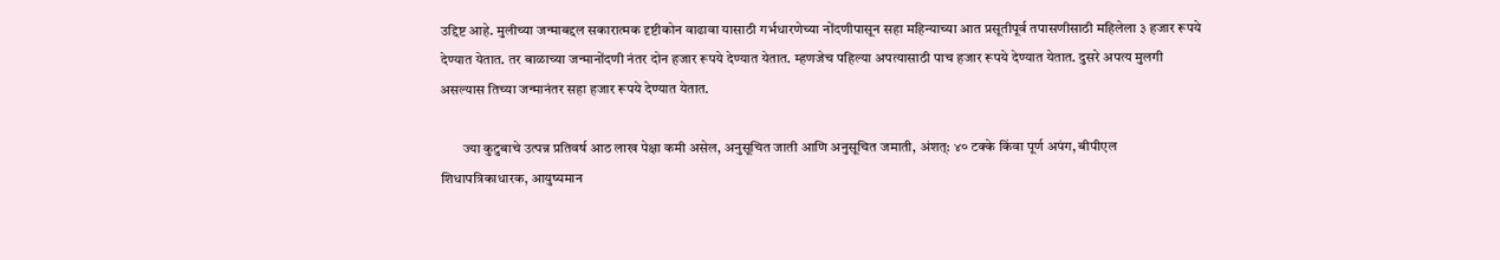उद्दिष्ट आहे. मुलीच्या जन्माबद्दल सकारात्मक दृष्टीकोन वाढावा यासाठी गर्भधारणेच्या नोंदणीपासून सहा महिन्याच्या आत प्रसूतीपूर्व तपासणीसाठी महिलेला ३ हजार रूपये देण्यात येतात. तर बाळाच्या जन्मानोंदणी नंतर दोन हजार रूपये देण्यात येतात. म्हणजेच पहिल्या अपत्यासाठी पाच हजार रूपये देण्यात येतात. दुसरे अपत्य मुलगी असल्यास तिच्या जन्मानंतर सहा हजार रूपये देण्यात येतात.

        ज्या कुटुबाचे उत्पन्न प्रतिवर्ष आठ लाख पेक्षा कमी असेल, अनुसूचित जाती आणि अनुसूचित जमाती, अंशत्: ४० टक्के किंवा पूर्ण अपंग, बीपीएल शिधापत्रिकाधारक, आयुष्यमान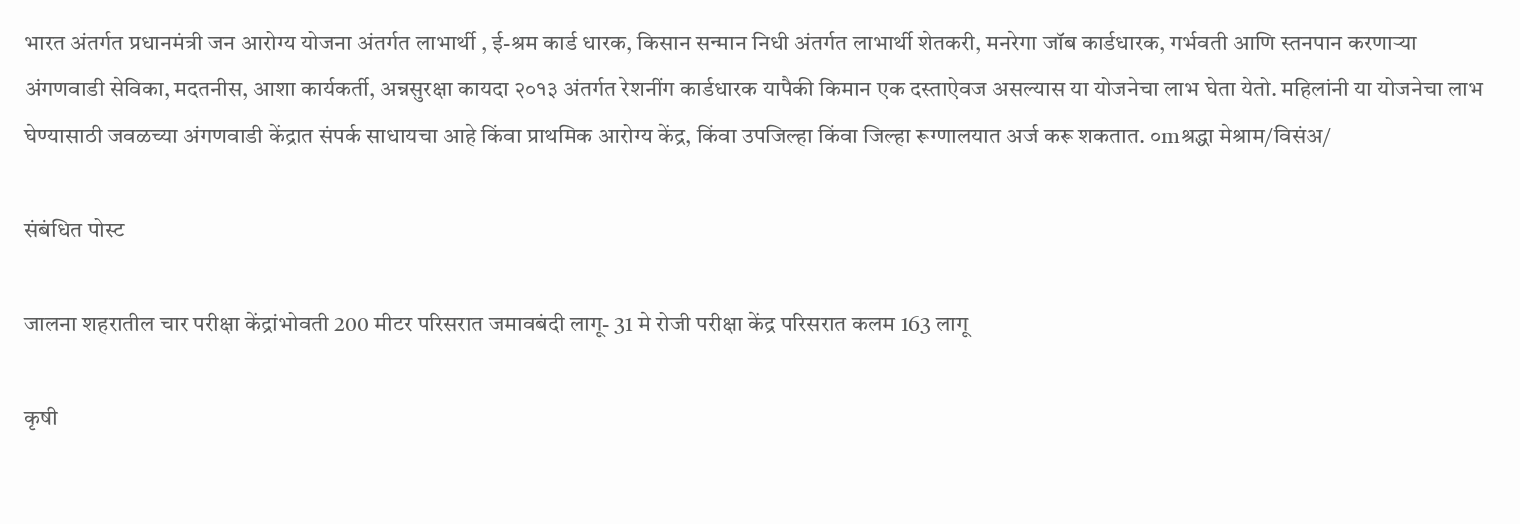भारत अंतर्गत प्रधानमंत्री जन आरोग्य योजना अंतर्गत लाभार्थी , ई-श्रम कार्ड धारक, किसान सन्मान निधी अंतर्गत लाभार्थी शेतकरी, मनरेगा जॉब कार्डधारक, गर्भवती आणि स्तनपान करणाऱ्या अंगणवाडी सेविका, मदतनीस, आशा कार्यकर्ती, अन्नसुरक्षा कायदा २०१३ अंतर्गत रेशनींग कार्डधारक यापैकी किमान एक दस्ताऐवज असल्यास या योजनेचा लाभ घेता येतो. महिलांनी या योजनेचा लाभ घेण्यासाठी जवळच्या अंगणवाडी केंद्रात संपर्क साधायचा आहे किंवा प्राथमिक आरोग्य केंद्र, किंवा उपजिल्हा किंवा जिल्हा रूग्णालयात अर्ज करू शकतात. ०mश्रद्धा मेश्राम/विसंअ/

संबंधित पोस्ट

जालना शहरातील चार परीक्षा केंद्रांभोवती 200 मीटर परिसरात जमावबंदी लागू- 31 मे रोजी परीक्षा केंद्र परिसरात कलम 163 लागू

कृषी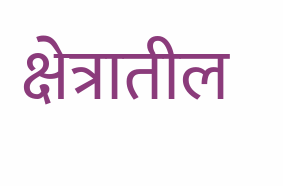क्षेत्रातील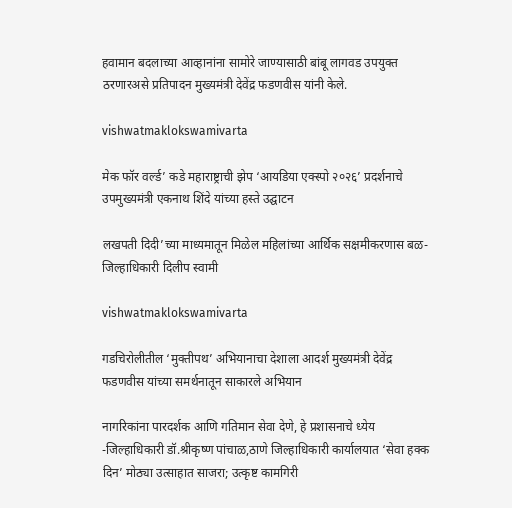हवामान बदलाच्या आव्हानांना सामोरे जाण्यासाठी बांबू लागवड उपयुक्त ठरणारअसे प्रतिपादन मुख्यमंत्री देवेंद्र फडणवीस यांनी केले.

vishwatmaklokswamivarta

मेक फॉर वर्ल्ड’ कडे महाराष्ट्राची झेप ‘आयडिया एक्स्पो २०२६’ प्रदर्शनाचे उपमुख्यमंत्री एकनाथ शिंदे यांच्या हस्ते उद्घाटन

लखपती दिदी’च्या माध्यमातून मिळेल महिलांच्या आर्थिक सक्षमीकरणास बळ-जिल्हाधिकारी दिलीप स्वामी

vishwatmaklokswamivarta

गडचिरोलीतील ‘मुक्तीपथ’ अभियानाचा देशाला आदर्श मुख्यमंत्री देवेंद्र फडणवीस यांच्या समर्थनातून साकारले अभियान

नागरिकांना पारदर्शक आणि गतिमान सेवा देणे, हे प्रशासनाचे ध्येय -जिल्हाधिकारी डॉ.श्रीकृष्ण पांचाळ,ठाणे जिल्हाधिकारी कार्यालयात ‘सेवा हक्क दिन’ मोठ्या उत्साहात साजरा; उत्कृष्ट कामगिरी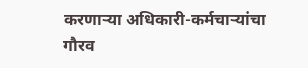करणाऱ्या अधिकारी-कर्मचाऱ्यांचा गौरव